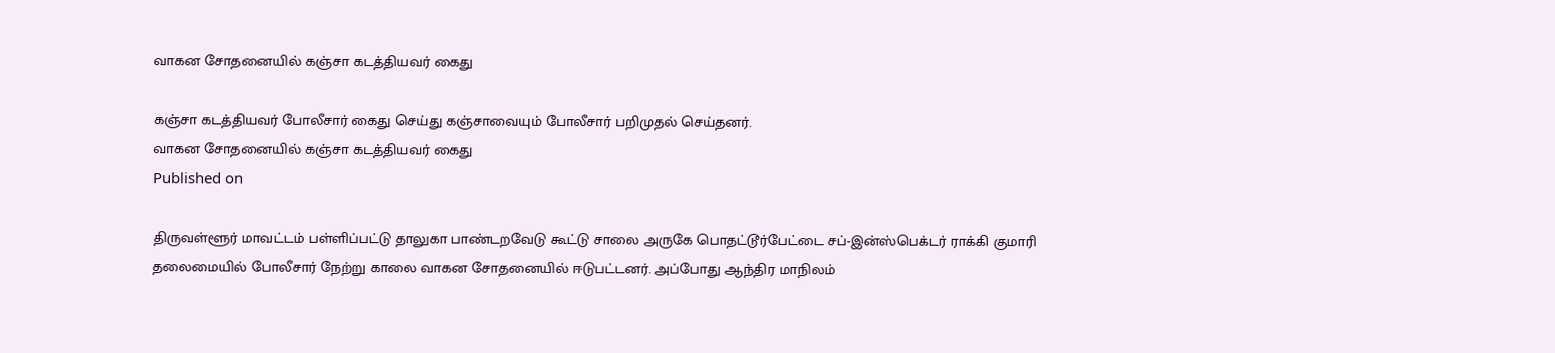வாகன சோதனையில் கஞ்சா கடத்தியவர் கைது

கஞ்சா கடத்தியவர் போலீசார் கைது செய்து கஞ்சாவையும் போலீசார் பறிமுதல் செய்தனர்.
வாகன சோதனையில் கஞ்சா கடத்தியவர் கைது
Published on

திருவள்ளூர் மாவட்டம் பள்ளிப்பட்டு தாலுகா பாண்டறவேடு கூட்டு சாலை அருகே பொதட்டூர்பேட்டை சப்-இன்ஸ்பெக்டர் ராக்கி குமாரி தலைமையில் போலீசார் நேற்று காலை வாகன சோதனையில் ஈடுபட்டனர். அப்போது ஆந்திர மாநிலம்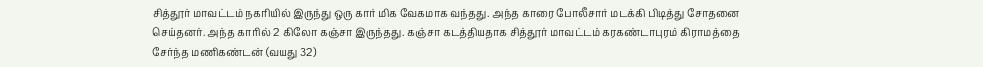சித்தூர் மாவட்டம் நகரியில் இருந்து ஒரு கார் மிக வேகமாக வந்தது. அந்த காரை போலீசார் மடக்கி பிடித்து சோதனை செய்தனர். அந்த காரில் 2 கிலோ கஞ்சா இருந்தது. கஞ்சா கடத்தியதாக சித்தூர் மாவட்டம் கரகண்டாபுரம் கிராமத்தை சேர்ந்த மணிகண்டன் (வயது 32)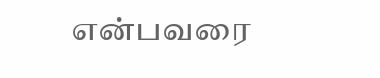என்பவரை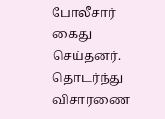போலீசார் கைது செய்தனர். தொடர்ந்து விசாரணை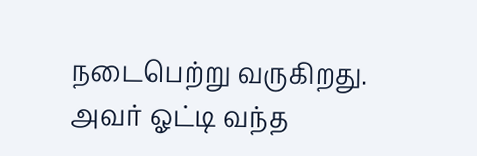நடைபெற்று வருகிறது. அவர் ஓட்டி வந்த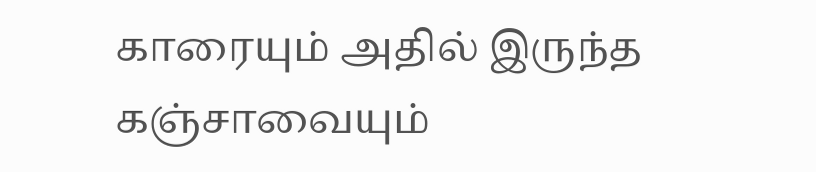காரையும் அதில் இருந்த கஞ்சாவையும்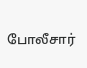போலீசார்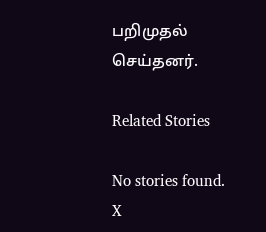பறிமுதல் செய்தனர்.

Related Stories

No stories found.
X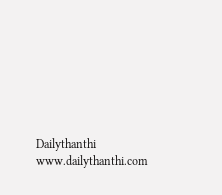Dailythanthi
www.dailythanthi.com